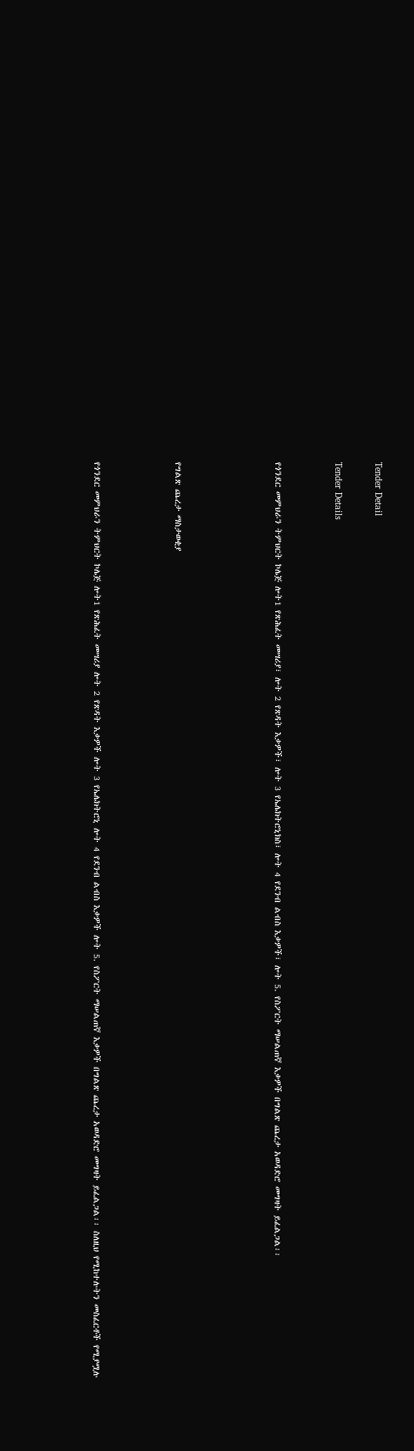Tender Detail

Tender Details


የጎንደር መምህራን ትምህርት ኮሌጅ ሎት1 የጽሕፈት መሣሪያ፣ ሎት 2 የጽዳት እቃዎች፣ ሎት 3 የኤሌክትሮኒክስ፣ ሎት 4 የደንብ ልብስ እቃዎች፣ ሎት 5. የስፖርት ማሠልጠኛ እቃዎች በግልጽ ጨረታ አወዳድሮ መግዛት ይፈልጋል፡፡




የግልጽ ጨረታ ማስታወቂያ



የጎንደር መምህራን ትምህርት ኮሌጅ ሎት1 የጽሕፈት መሣሪያ ሎት 2 የጽዳት እቃዎች ሎት 3 የኤሌክትሮኒ ሎት 4 የደንብ ልብስ እቃዎች ሎት 5. የስፖርት ማሠልጠኛ እቃዎች በግልጽ ጨረታ አወዳድሮ መግዛት ይፈልጋል፡፡ ስለዚህ የሚከተሉትን መስፈርቶች የሚያሟሉ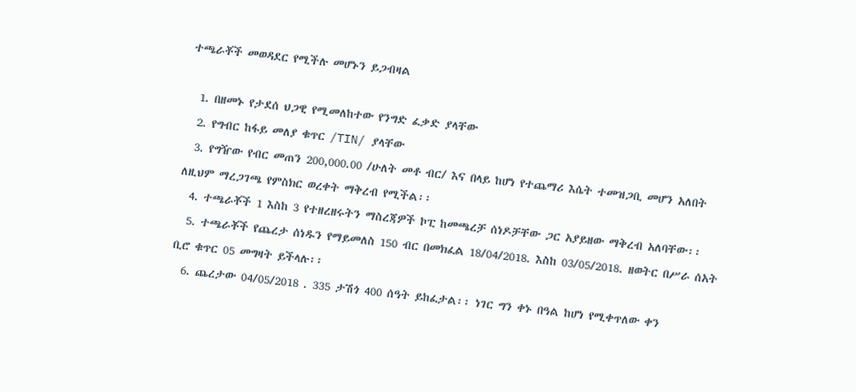ተጫራቾች መወዳደር የሚችሉ መሆኑን ይጋብዛል

  1. በዘመኑ የታደሰ ህጋዊ የሚመለከተው የንግድ ፈቃድ ያላቸው
  2. የግብር ከፋይ መለያ ቁጥር /TIN/ ያላቸው
  3. የግዥው የብር መጠን 200,000.00 /ሁለት መቶ ብር/ እና በላይ ከሆነ የተጨማሪ እሴት ተመዝጋቢ መሆን አለበት ለዚህም ማረጋገጫ የምስክር ወረቀት ማቅረብ የሚችል፡፡
  4. ተጫራቾች 1 እስከ 3 የተዘረዘሩትን ማስረጃዎች ኮፒ ከመጫረቻ ሰነዶቻቸው ጋር አያይዘው ማቅረብ አለባቸው፡፡
  5. ተጫራቾች የጨረታ ሰነዱን የማይመለስ 150 ብር በመክፈል 18/04/2018. እስከ 03/05/2018. ዘወትር በሥራ ሰአት ቢሮ ቁጥር 05 መግዛት ይችላሉ፡፡
  6. ጨረታው 04/05/2018 . 335 ታሽጎ 400 ሰዓት ይከፈታል፡፡ ነገር ግን ቀኑ በዓል ከሆነ የሚቀጥለው ቀን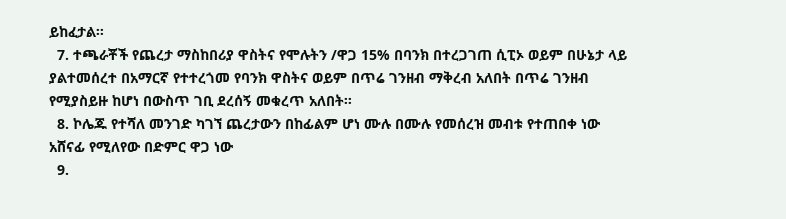ይከፈታል፡፡
  7. ተጫራቾች የጨረታ ማስከበሪያ ዋስትና የሞሉትን /ዋጋ 15% በባንክ በተረጋገጠ ሲፒኦ ወይም በሁኔታ ላይ ያልተመሰረተ በአማርኛ የተተረጎመ የባንክ ዋስትና ወይም በጥሬ ገንዘብ ማቅረብ አለበት በጥሬ ገንዘብ የሚያስይዙ ከሆነ በውስጥ ገቢ ደረሰኝ መቁረጥ አለበት፡፡
  8. ኮሌጁ የተሻለ መንገድ ካገኘ ጨረታውን በከፊልም ሆነ ሙሉ በሙሉ የመሰረዝ መብቱ የተጠበቀ ነው አሸናፊ የሚለየው በድምር ዋጋ ነው
  9.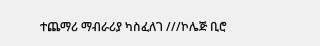ተጨማሪ ማብራሪያ ካስፈለገ ///ኮሌጅ ቢሮ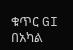ቁጥር GI በአካል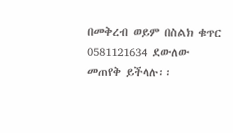በመቅረብ ወይም በስልክ ቁጥር 0581121634 ደውለው መጠየቅ ይችላሉ፡፡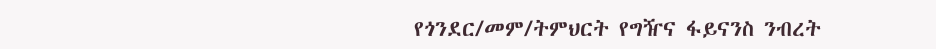የጎንደር/መም/ትምህርት የግዥና ፋይናንስ ንብረት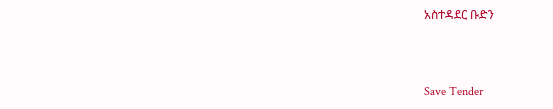አስተዳደር ቡድን



Save Tender